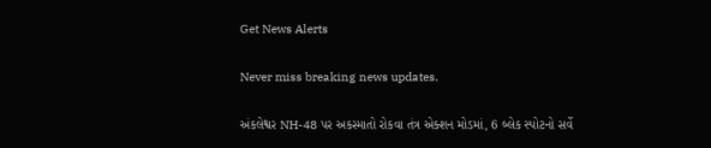Get News Alerts

Never miss breaking news updates.

અંકલેશ્વર NH-48 પર અકસ્માતો રોકવા તંત્ર એક્શન મોડમાં, 6 બ્લેક સ્પોટનો સર્વે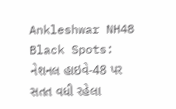Ankleshwar NH48 Black Spots: નેશનલ હાઇવે-48 પર સતત વધી રહેલા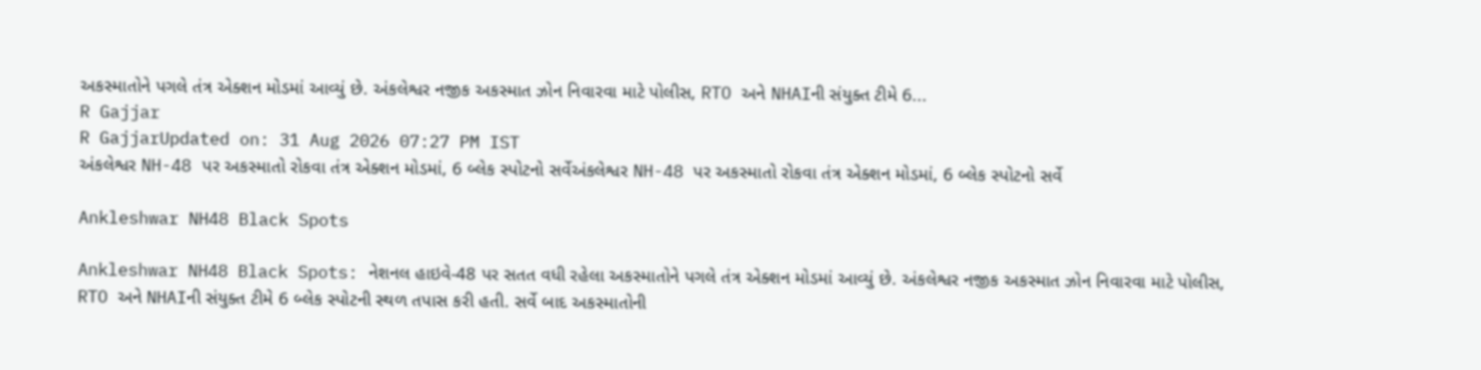અકસ્માતોને પગલે તંત્ર એક્શન મોડમાં આવ્યું છે. અંકલેશ્વર નજીક અકસ્માત ઝોન નિવારવા માટે પોલીસ, RTO અને NHAIની સંયુક્ત ટીમે 6...
R Gajjar
R GajjarUpdated on: 31 Aug 2026 07:27 PM IST
અંકલેશ્વર NH-48 પર અકસ્માતો રોકવા તંત્ર એક્શન મોડમાં, 6 બ્લેક સ્પોટનો સર્વેઅંકલેશ્વર NH-48 પર અકસ્માતો રોકવા તંત્ર એક્શન મોડમાં, 6 બ્લેક સ્પોટનો સર્વે

Ankleshwar NH48 Black Spots

Ankleshwar NH48 Black Spots: નેશનલ હાઇવે-48 પર સતત વધી રહેલા અકસ્માતોને પગલે તંત્ર એક્શન મોડમાં આવ્યું છે. અંકલેશ્વર નજીક અકસ્માત ઝોન નિવારવા માટે પોલીસ, RTO અને NHAIની સંયુક્ત ટીમે 6 બ્લેક સ્પોટની સ્થળ તપાસ કરી હતી. સર્વે બાદ અકસ્માતોની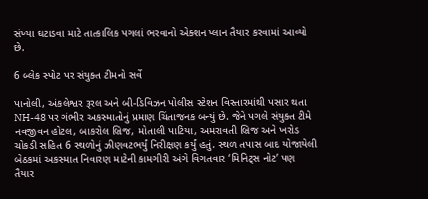સંખ્યા ઘટાડવા માટે તાત્કાલિક પગલાં ભરવાનો એક્શન પ્લાન તૈયાર કરવામાં આવ્યો છે.

6 બ્લેક સ્પોટ પર સંયુક્ત ટીમનો સર્વે

પાનોલી, અંકલેશ્વર રૂરલ અને બી-ડિવિઝન પોલીસ સ્ટેશન વિસ્તારમાંથી પસાર થતા NH-48 પર ગંભીર અકસ્માતોનું પ્રમાણ ચિંતાજનક બન્યું છે. જેને પગલે સંયુક્ત ટીમે નવજીવન હોટલ, બાકરોલ બ્રિજ, મોતાલી પાટિયા, અમરાવતી બ્રિજ અને ખરોડ ચોકડી સહિત 6 સ્થળોનું ઝીણવટભર્યું નિરીક્ષણ કર્યું હતું. સ્થળ તપાસ બાદ યોજાયેલી બેઠકમાં અકસ્માત નિવારણ માટેની કામગીરી અંગે વિગતવાર ‘મિનિટ્સ નોટ’ પણ તૈયાર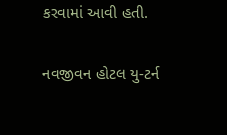કરવામાં આવી હતી.

નવજીવન હોટલ યુ-ટર્ન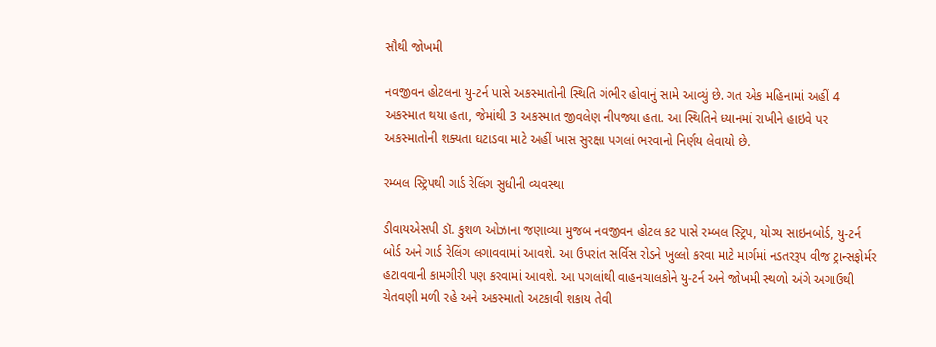સૌથી જોખમી

નવજીવન હોટલના યુ-ટર્ન પાસે અકસ્માતોની સ્થિતિ ગંભીર હોવાનું સામે આવ્યું છે. ગત એક મહિનામાં અહીં 4 અકસ્માત થયા હતા, જેમાંથી 3 અકસ્માત જીવલેણ નીપજ્યા હતા. આ સ્થિતિને ધ્યાનમાં રાખીને હાઇવે પર અકસ્માતોની શક્યતા ઘટાડવા માટે અહીં ખાસ સુરક્ષા પગલાં ભરવાનો નિર્ણય લેવાયો છે.

રમ્બલ સ્ટ્રિપથી ગાર્ડ રેલિંગ સુધીની વ્યવસ્થા

ડીવાયએસપી ડૉ. કુશળ ઓઝાના જણાવ્યા મુજબ નવજીવન હોટલ કટ પાસે રમ્બલ સ્ટ્રિપ, યોગ્ય સાઇનબોર્ડ, યુ-ટર્ન બોર્ડ અને ગાર્ડ રેલિંગ લગાવવામાં આવશે. આ ઉપરાંત સર્વિસ રોડને ખુલ્લો કરવા માટે માર્ગમાં નડતરરૂપ વીજ ટ્રાન્સફોર્મર હટાવવાની કામગીરી પણ કરવામાં આવશે. આ પગલાંથી વાહનચાલકોને યુ-ટર્ન અને જોખમી સ્થળો અંગે અગાઉથી ચેતવણી મળી રહે અને અકસ્માતો અટકાવી શકાય તેવી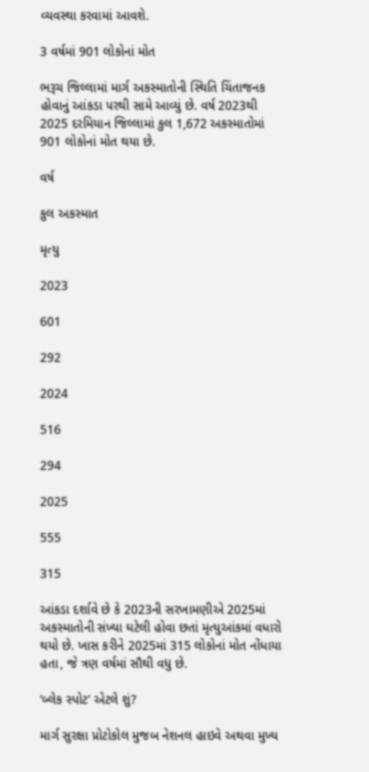વ્યવસ્થા કરવામાં આવશે.

3 વર્ષમાં 901 લોકોનાં મોત

ભરૂચ જિલ્લામાં માર્ગ અકસ્માતોની સ્થિતિ ચિંતાજનક હોવાનું આંકડા પરથી સામે આવ્યું છે. વર્ષ 2023થી 2025 દરમિયાન જિલ્લામાં કુલ 1,672 અકસ્માતોમાં 901 લોકોનાં મોત થયા છે.

વર્ષ

કુલ અકસ્માત

મૃત્યુ

2023

601

292

2024

516

294

2025

555

315

આંકડા દર્શાવે છે કે 2023ની સરખામણીએ 2025માં અકસ્માતોની સંખ્યા ઘટેલી હોવા છતાં મૃત્યુઆંકમાં વધારો થયો છે. ખાસ કરીને 2025માં 315 લોકોનાં મોત નોંધાયા હતા, જે ત્રણ વર્ષમાં સૌથી વધુ છે.

‘બ્લેક સ્પોટ’ એટલે શું?

માર્ગ સુરક્ષા પ્રોટોકોલ મુજબ નેશનલ હાઇવે અથવા મુખ્ય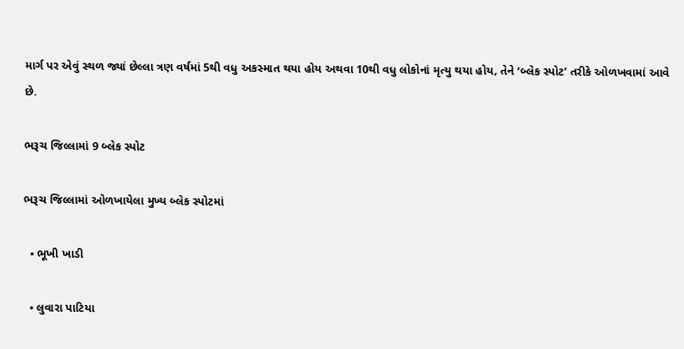માર્ગ પર એવું સ્થળ જ્યાં છેલ્લા ત્રણ વર્ષમાં 5થી વધુ અકસ્માત થયા હોય અથવા 10થી વધુ લોકોનાં મૃત્યુ થયા હોય, તેને ‘બ્લેક સ્પોટ’ તરીકે ઓળખવામાં આવે છે.

ભરૂચ જિલ્લામાં 9 બ્લેક સ્પોટ

ભરૂચ જિલ્લામાં ઓળખાયેલા મુખ્ય બ્લેક સ્પોટમાં

  • ભૂખી ખાડી

  • લુવારા પાટિયા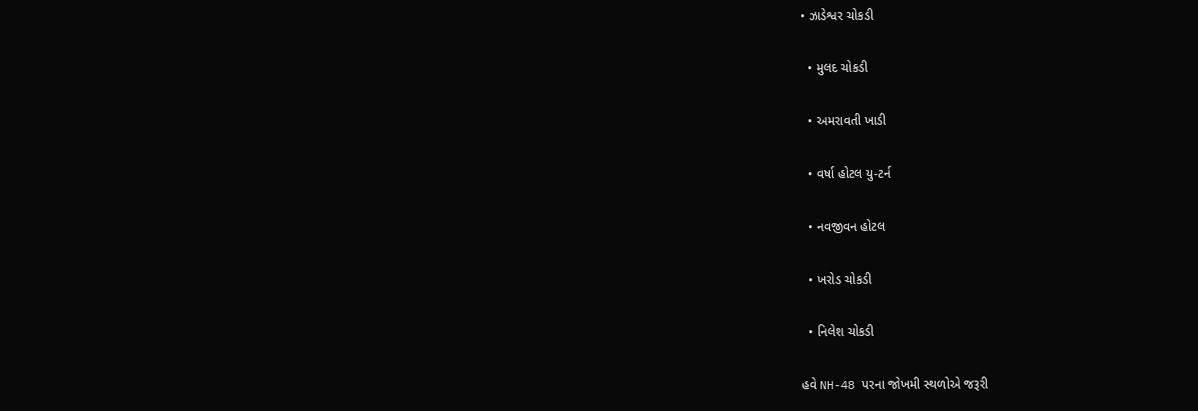• ઝાડેશ્વર ચોકડી

  • મુલદ ચોકડી

  • અમરાવતી ખાડી

  • વર્ષા હોટલ યુ-ટર્ન

  • નવજીવન હોટલ

  • ખરોડ ચોકડી

  • નિલેશ ચોકડી

હવે NH-48 પરના જોખમી સ્થળોએ જરૂરી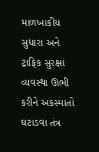માળખાકીય સુધારા અને ટ્રાફિક સુરક્ષા વ્યવસ્થા ઊભી કરીને અકસ્માતો ઘટાડવા તંત્ર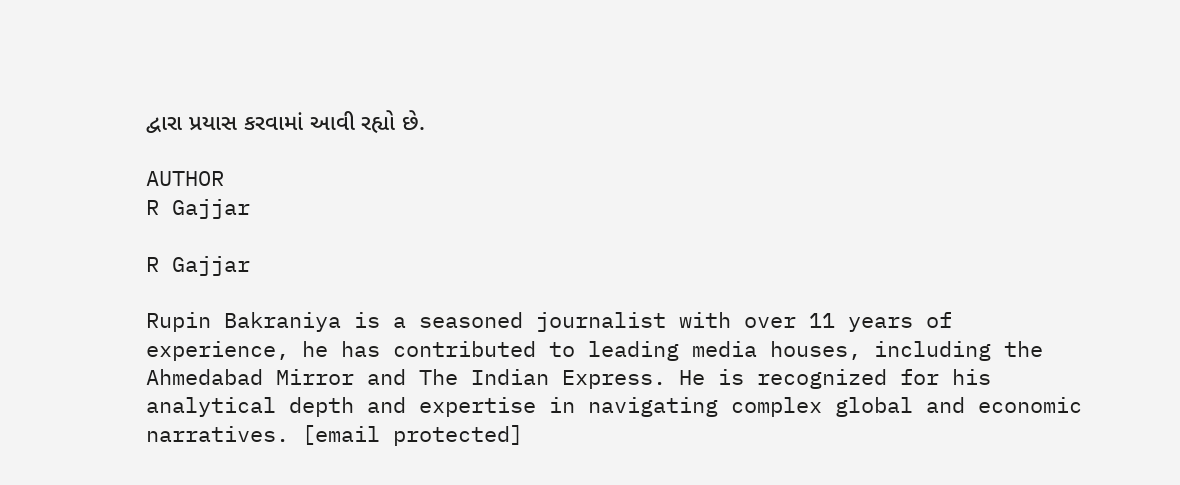દ્વારા પ્રયાસ કરવામાં આવી રહ્યો છે.

AUTHOR
R Gajjar

R Gajjar

Rupin Bakraniya is a seasoned journalist with over 11 years of experience, he has contributed to leading media houses, including the Ahmedabad Mirror and The Indian Express. He is recognized for his analytical depth and expertise in navigating complex global and economic narratives. [email protected]